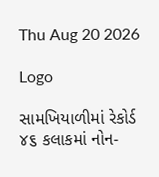Thu Aug 20 2026

Logo

સામખિયાળીમાં રેકોર્ડ ૪૬ કલાકમાં નોન-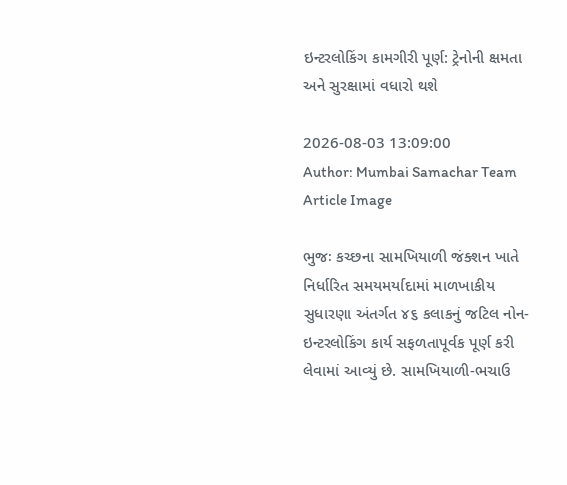ઇન્ટરલોકિંગ કામગીરી પૂર્ણ: ટ્રેનોની ક્ષમતા અને સુરક્ષામાં વધારો થશે

2026-08-03 13:09:00
Author: Mumbai Samachar Team
Article Image

ભુજઃ કચ્છના સામખિયાળી જંક્શન ખાતે નિર્ધારિત સમયમર્યાદામાં માળખાકીય સુધારણા અંતર્ગત ૪૬ કલાકનું જટિલ નોન-ઇન્ટરલોકિંગ કાર્ય સફળતાપૂર્વક પૂર્ણ કરી લેવામાં આવ્યું છે. સામખિયાળી-ભચાઉ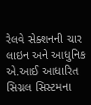રેલવે સેક્શનની ચાર લાઇન અને આધુનિક એ.આઈ આધારિત સિગ્નલ સિસ્ટમના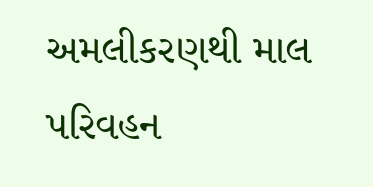અમલીકરણથી માલ પરિવહન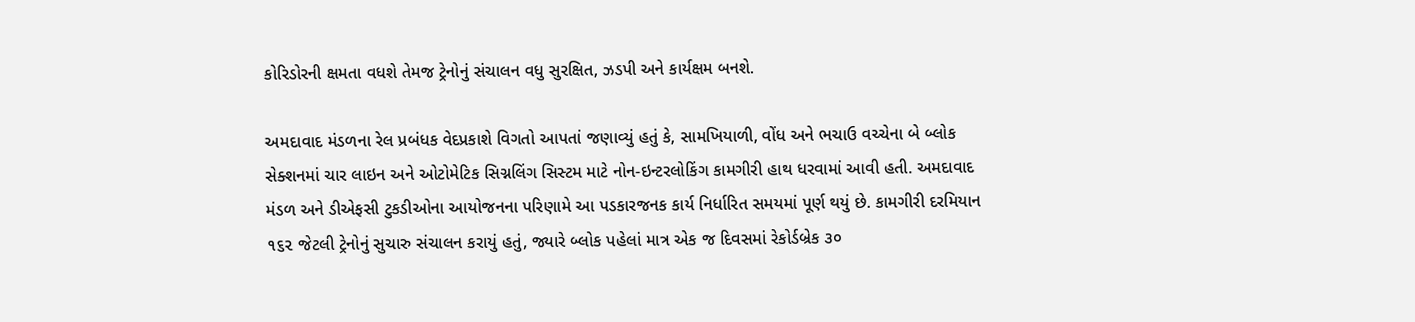કોરિડોરની ક્ષમતા વધશે તેમજ ટ્રેનોનું સંચાલન વધુ સુરક્ષિત, ઝડપી અને કાર્યક્ષમ બનશે.

અમદાવાદ મંડળના રેલ પ્રબંધક વેદપ્રકાશે વિગતો આપતાં જણાવ્યું હતું કે, સામખિયાળી, વોંધ અને ભચાઉ વચ્ચેના બે બ્લોક સેક્શનમાં ચાર લાઇન અને ઓટોમેટિક સિગ્નલિંગ સિસ્ટમ માટે નોન-ઇન્ટરલોકિંગ કામગીરી હાથ ધરવામાં આવી હતી. અમદાવાદ મંડળ અને ડીએફસી ટુકડીઓના આયોજનના પરિણામે આ પડકારજનક કાર્ય નિર્ધારિત સમયમાં પૂર્ણ થયું છે. કામગીરી દરમિયાન ૧૬૨ જેટલી ટ્રેનોનું સુચારુ સંચાલન કરાયું હતું, જ્યારે બ્લોક પહેલાં માત્ર એક જ દિવસમાં રેકોર્ડબ્રેક ૩૦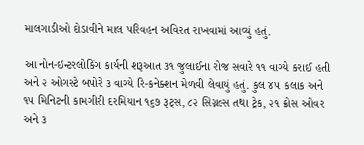માલગાડીઓ દોડાવીને માલ પરિવહન અવિરત રાખવામાં આવ્યું હતું.

આ નોન-ઇન્ટરલોકિંગ કાર્યની શરૂઆત ૩૧ જુલાઈના રોજ સવારે ૧૧ વાગ્યે કરાઈ હતી અને ૨ ઓગસ્ટે બપોરે ૩ વાગ્યે રિ-કનેક્શન મેળવી લેવાયું હતું. કુલ ૪૫ કલાક અને ૧૫ મિનિટની કામગીરી દરમિયાન ૧૬૭ રૂટ્સ, ૮૨ સિગ્નલ્સ તથા ટ્રેક, ૨૧ ક્રોસ ઓવર અને ૩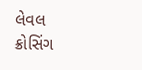લેવલ ક્રોસિંગ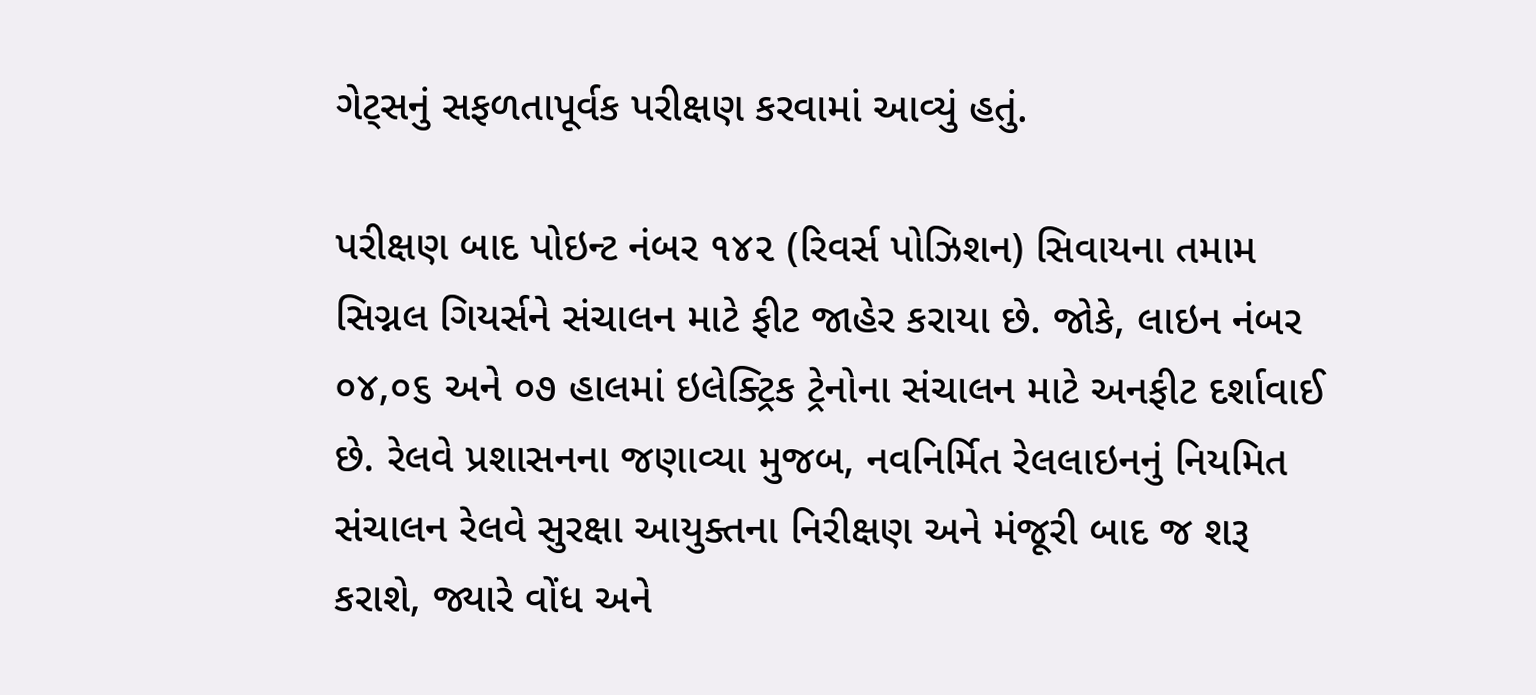ગેટ્સનું સફળતાપૂર્વક પરીક્ષણ કરવામાં આવ્યું હતું.

પરીક્ષણ બાદ પોઇન્ટ નંબર ૧૪૨ (રિવર્સ પોઝિશન) સિવાયના તમામ સિગ્નલ ગિયર્સને સંચાલન માટે ફીટ જાહેર કરાયા છે. જોકે, લાઇન નંબર ૦૪,૦૬ અને ૦૭ હાલમાં ઇલેક્ટ્રિક ટ્રેનોના સંચાલન માટે અનફીટ દર્શાવાઈ છે. રેલવે પ્રશાસનના જણાવ્યા મુજબ, નવનિર્મિત રેલલાઇનનું નિયમિત સંચાલન રેલવે સુરક્ષા આયુક્તના નિરીક્ષણ અને મંજૂરી બાદ જ શરૂ કરાશે, જ્યારે વોંધ અને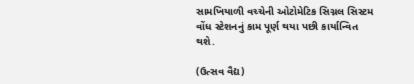સામખિયાળી વચ્ચેની ઓટોમેટિક સિગ્નલ સિસ્ટમ વોંધ સ્ટેશનનું કામ પૂર્ણ થયા પછી કાર્યાન્વિત થશે.

(ઉત્સવ વૈદ્ય)